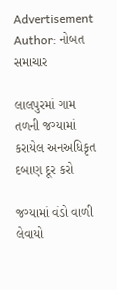Advertisement
Author: નોબત સમાચાર

લાલપુરમાં ગામ તળની જગ્યામાં કરાયેલ અનઅધિકૃત દબાણ દૂર કરો

જગ્યામાં વંડો વાળી લેવાયો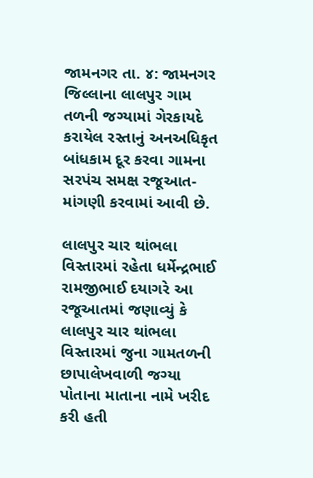જામનગર તા. ૪: જામનગર જિલ્લાના લાલપુર ગામ તળની જગ્યામાં ગેરકાયદે કરાયેલ રસ્તાનું અનઅધિકૃત બાંધકામ દૂર કરવા ગામના સરપંચ સમક્ષ રજૂઆત-માંગણી કરવામાં આવી છે.

લાલપુર ચાર થાંભલા વિસ્તારમાં રહેતા ધર્મેન્દ્રભાઈ રામજીભાઈ દયાગરે આ રજૂઆતમાં જણાવ્યું કે લાલપુર ચાર થાંભલા વિસ્તારમાં જુના ગામતળની છાપાલેખવાળી જગ્યા પોતાના માતાના નામે ખરીદ કરી હતી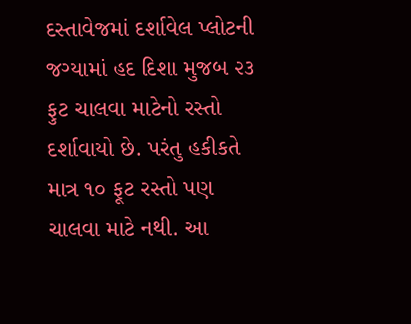દસ્તાવેજમાં દર્શાવેલ પ્લોટની જગ્યામાં હદ દિશા મુજબ ૨૩ ફુટ ચાલવા માટેનો રસ્તો દર્શાવાયો છે. પરંતુ હકીકતે માત્ર ૧૦ ફૂટ રસ્તો પણ ચાલવા માટે નથી. આ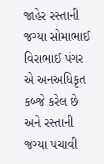જાહેર રસ્તાની જગ્યા સોમાભાઈ વિરાભાઈ પંગર એ અનઅધિકૃત કબ્જે કરેલ છે અને રસ્તાની જગ્યા પચાવી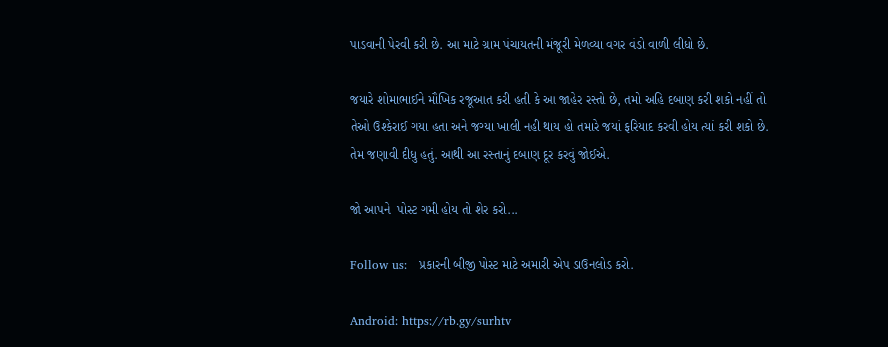પાડવાની પેરવી કરી છે. આ માટે ગ્રામ પંચાયતની મંજૂરી મેળવ્યા વગર વંડો વાળી લીધો છે.

જયારે શોમાભાઈને મૌખિક રજૂઆત કરી હતી કે આ જાહેર રસ્તો છે, તમો અહિ દબાણ કરી શકો નહીં તો તેઓ ઉશ્કેરાઈ ગયા હતા અને જગ્યા ખાલી નહી થાય હો તમારે જયાં ફરિયાદ કરવી હોય ત્યાં કરી શકો છે. તેમ જણાવી દીધુ હતું. આથી આ રસ્તાનું દબાણ દૂર કરવું જોઈએ.

જો આપને  પોસ્ટ ગમી હોય તો શેર કરો...

Follow us:   પ્રકારની બીજી પોસ્ટ માટે અમારી એપ ડાઉનલોડ કરો.

Android: https://rb.gy/surhtv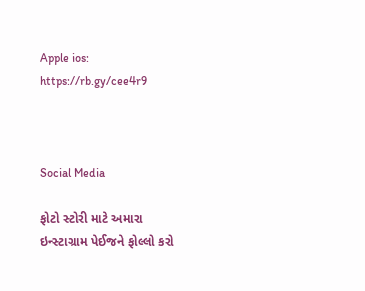Apple ios: https://rb.gy/cee4r9



Social Media

ફોટો સ્ટોરી માટે અમારા ઇન્સ્ટાગ્રામ પેઈજને ફોલ્લો કરો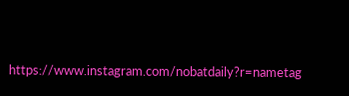https://www.instagram.com/nobatdaily?r=nametag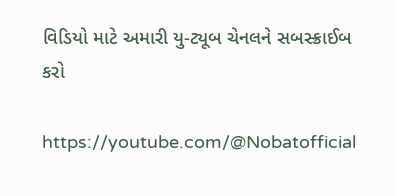વિડિયો માટે અમારી યુ-ટ્યૂબ ચેનલને સબસ્ક્રાઈબ કરો

https://youtube.com/@Nobatofficial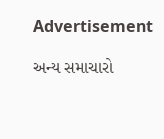Advertisement

અન્ય સમાચારો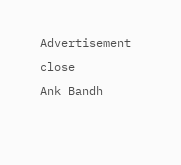Advertisement
close
Ank Bandh